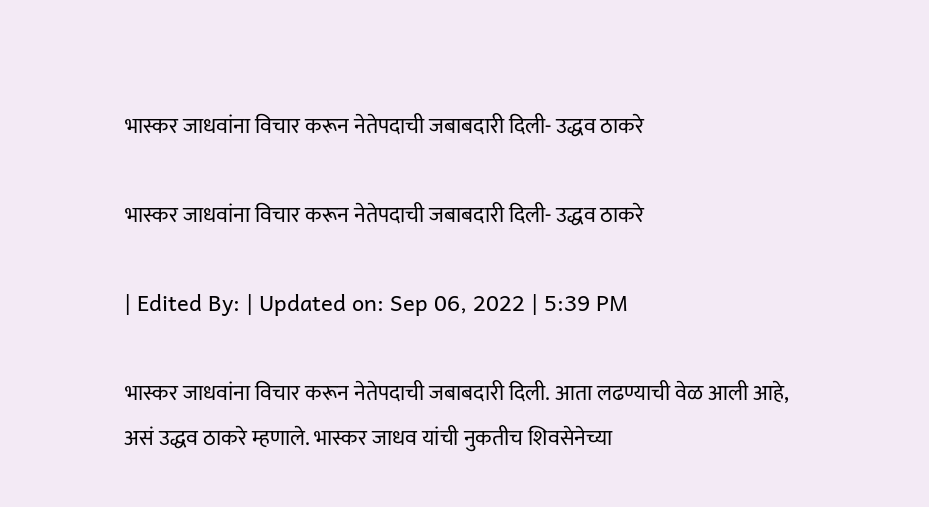भास्कर जाधवांना विचार करून नेतेपदाची जबाबदारी दिली- उद्धव ठाकरे

भास्कर जाधवांना विचार करून नेतेपदाची जबाबदारी दिली- उद्धव ठाकरे

| Edited By: | Updated on: Sep 06, 2022 | 5:39 PM

भास्कर जाधवांना विचार करून नेतेपदाची जबाबदारी दिली. आता लढण्याची वेळ आली आहे, असं उद्धव ठाकरे म्हणाले. भास्कर जाधव यांची नुकतीच शिवसेनेच्या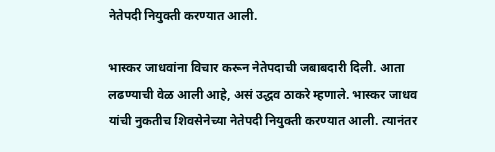नेतेपदी नियुक्ती करण्यात आली.

भास्कर जाधवांना विचार करून नेतेपदाची जबाबदारी दिली. आता लढण्याची वेळ आली आहे, असं उद्धव ठाकरे म्हणाले. भास्कर जाधव यांची नुकतीच शिवसेनेच्या नेतेपदी नियुक्ती करण्यात आली. त्यानंतर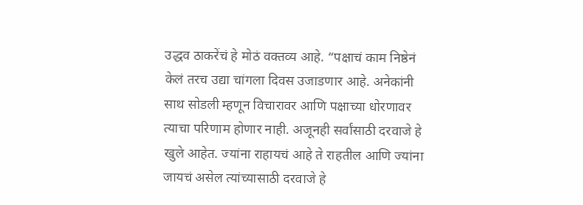उद्धव ठाकरेंचं हे मोठं वक्तव्य आहे. “पक्षाचं काम निष्ठेनं केलं तरच उद्या चांगला दिवस उजाडणार आहे. अनेकांनी साथ सोडली म्हणून विचारावर आणि पक्षाच्या धोरणावर त्याचा परिणाम होणार नाही. अजूनही सर्वांसाठी दरवाजे हे खुले आहेत. ज्यांना राहायचं आहे ते राहतील आणि ज्यांना जायचं असेल त्यांच्यासाठी दरवाजे हे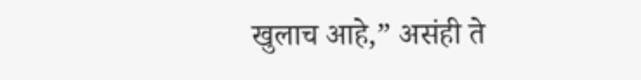खुलाच आहे,” असंही ते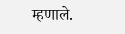म्हणाले.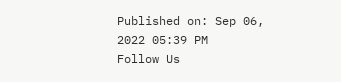Published on: Sep 06, 2022 05:39 PM
Follow Us